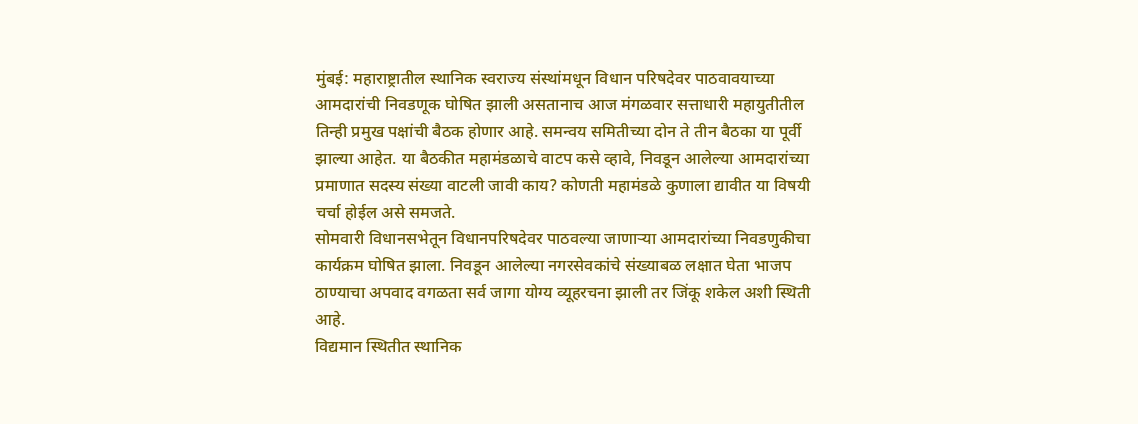मुंबई: महाराष्ट्रातील स्थानिक स्वराज्य संस्थांमधून विधान परिषदेवर पाठवावयाच्या आमदारांची निवडणूक घोषित झाली असतानाच आज मंगळवार सत्ताधारी महायुतीतील तिन्ही प्रमुख पक्षांची बैठक होणार आहे. समन्वय समितीच्या दोन ते तीन बैठका या पूर्वी झाल्या आहेत. या बैठकीत महामंडळाचे वाटप कसे व्हावे, निवडून आलेल्या आमदारांच्या प्रमाणात सदस्य संख्या वाटली जावी काय? कोणती महामंडळे कुणाला द्यावीत या विषयी चर्चा होईल असे समजते.
सोमवारी विधानसभेतून विधानपरिषदेवर पाठवल्या जाणाऱ्या आमदारांच्या निवडणुकीचा कार्यक्रम घोषित झाला. निवडून आलेल्या नगरसेवकांचे संख्याबळ लक्षात घेता भाजप ठाण्याचा अपवाद वगळता सर्व जागा योग्य व्यूहरचना झाली तर जिंकू शकेल अशी स्थिती आहे.
विद्यमान स्थितीत स्थानिक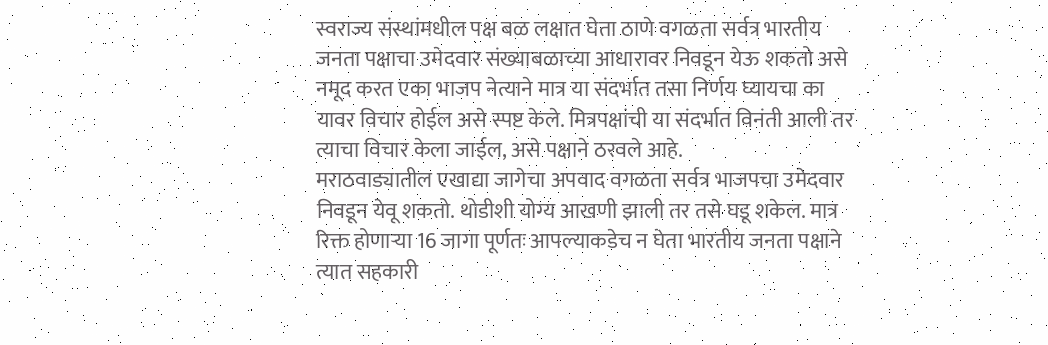स्वराज्य संस्थांमधील पक्ष बळ लक्षात घेता ठाणे वगळता सर्वत्र भारतीय जनता पक्षाचा उमेदवार संख्याबळाच्या आधारावर निवडून येऊ शकतो असे नमूद करत एका भाजप नेत्याने मात्र या संदर्भात तसा निर्णय घ्यायचा का यावर विचार होईल असे स्पष्ट केले. मित्रपक्षांची या संदर्भात विनंती आली तर त्याचा विचार केला जाईल, असे पक्षाने ठरवले आहे.
मराठवाड्यातील एखाद्या जागेचा अपवाद वगळता सर्वत्र भाजपचा उमेदवार निवडून येवू शकतो. थोडीशी योग्य आखणी झाली तर तसे घडू शकेल. मात्र रिक्त होणाऱ्या 16 जागा पूर्णतः आपल्याकडेच न घेता भारतीय जनता पक्षाने त्यात सहकारी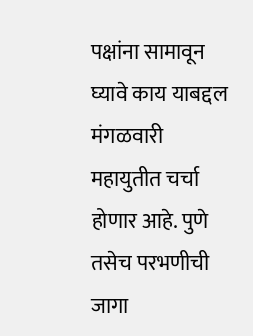पक्षांना सामावून घ्यावे काय याबद्दल मंगळवारी महायुतीत चर्चा होणार आहे. पुणे तसेच परभणीची जागा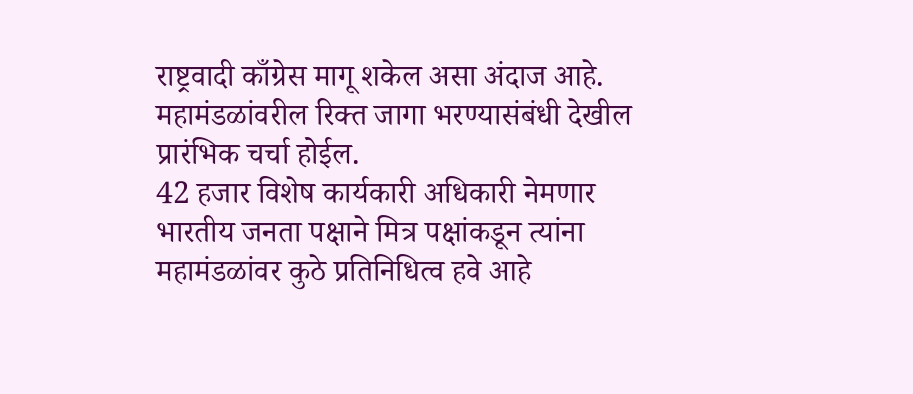राष्ट्रवादी काँग्रेस मागू शकेल असा अंदाज आहे. महामंडळांवरील रिक्त जागा भरण्यासंबंधी देखील प्रारंभिक चर्चा होईल.
42 हजार विशेष कार्यकारी अधिकारी नेमणार
भारतीय जनता पक्षाने मित्र पक्षांकडून त्यांना महामंडळांवर कुठे प्रतिनिधित्व हवे आहे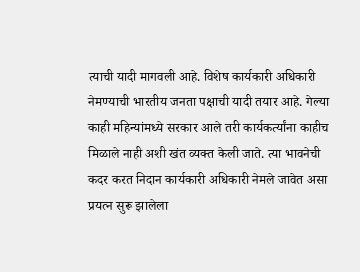त्याची यादी मागवली आहे. विशेष कार्यकारी अधिकारी नेमण्याची भारतीय जनता पक्षाची यादी तयार आहे. गेल्या काही महिन्यांमध्ये सरकार आले तरी कार्यकर्त्यांना काहीच मिळाले नाही अशी खंत व्यक्त केली जाते. त्या भावनेची कदर करत निदान कार्यकारी अधिकारी नेमले जावेत असा प्रयत्न सुरू झालेला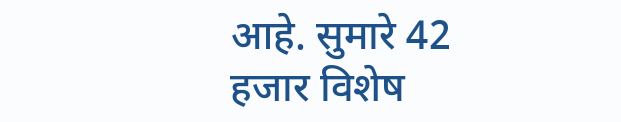आहे. सुमारे 42 हजार विशेष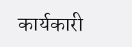कार्यकारी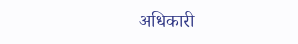अधिकारी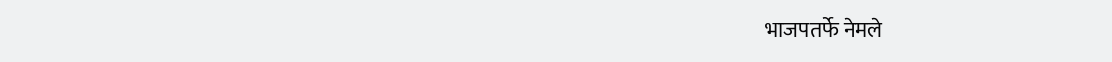भाजपतर्फे नेमले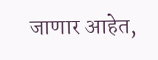जाणार आहेत,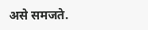असे समजते.